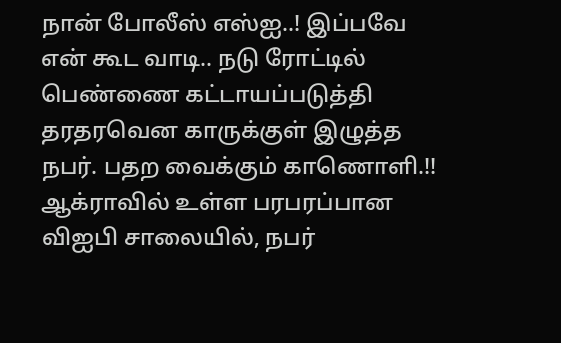நான் போலீஸ் எஸ்ஐ..! இப்பவே என் கூட வாடி.. நடு ரோட்டில் பெண்ணை கட்டாயப்படுத்தி தரதரவென காருக்குள் இழுத்த நபர். பதற வைக்கும் காணொளி.!!
ஆக்ராவில் உள்ள பரபரப்பான விஐபி சாலையில், நபர்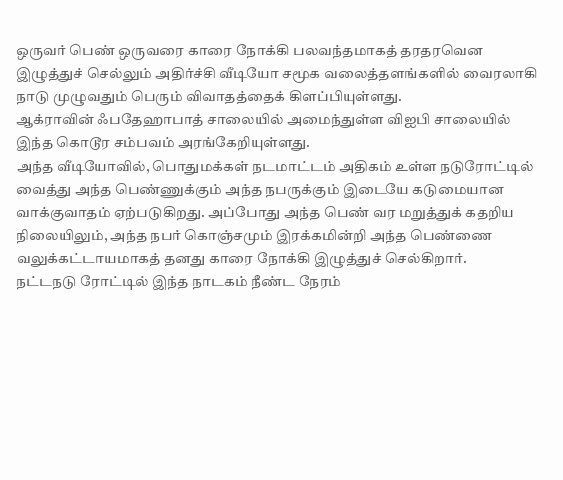ஒருவர் பெண் ஒருவரை காரை நோக்கி பலவந்தமாகத் தரதரவென இழுத்துச் செல்லும் அதிர்ச்சி வீடியோ சமூக வலைத்தளங்களில் வைரலாகி நாடு முழுவதும் பெரும் விவாதத்தைக் கிளப்பியுள்ளது.
ஆக்ராவின் ஃபதேஹாபாத் சாலையில் அமைந்துள்ள விஐபி சாலையில் இந்த கொடூர சம்பவம் அரங்கேறியுள்ளது.
அந்த வீடியோவில், பொதுமக்கள் நடமாட்டம் அதிகம் உள்ள நடுரோட்டில் வைத்து அந்த பெண்ணுக்கும் அந்த நபருக்கும் இடையே கடுமையான வாக்குவாதம் ஏற்படுகிறது. அப்போது அந்த பெண் வர மறுத்துக் கதறிய நிலையிலும், அந்த நபர் கொஞ்சமும் இரக்கமின்றி அந்த பெண்ணை வலுக்கட்டாயமாகத் தனது காரை நோக்கி இழுத்துச் செல்கிறார்.
நட்டநடு ரோட்டில் இந்த நாடகம் நீண்ட நேரம்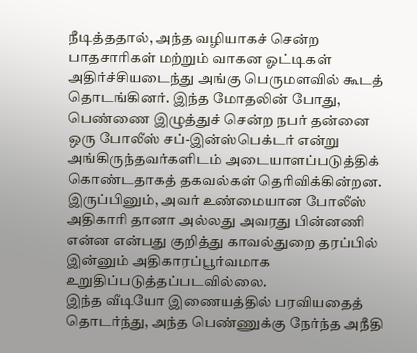நீடித்ததால், அந்த வழியாகச் சென்ற பாதசாரிகள் மற்றும் வாகன ஓட்டிகள் அதிர்ச்சியடைந்து அங்கு பெருமளவில் கூடத் தொடங்கினர். இந்த மோதலின் போது, பெண்ணை இழுத்துச் சென்ற நபர் தன்னை ஒரு போலீஸ் சப்-இன்ஸ்பெக்டர் என்று அங்கிருந்தவர்களிடம் அடையாளப்படுத்திக் கொண்டதாகத் தகவல்கள் தெரிவிக்கின்றன. இருப்பினும், அவர் உண்மையான போலீஸ் அதிகாரி தானா அல்லது அவரது பின்னணி என்ன என்பது குறித்து காவல்துறை தரப்பில் இன்னும் அதிகாரப்பூர்வமாக உறுதிப்படுத்தப்படவில்லை.
இந்த வீடியோ இணையத்தில் பரவியதைத் தொடர்ந்து, அந்த பெண்ணுக்கு நேர்ந்த அநீதி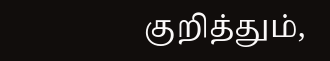குறித்தும்,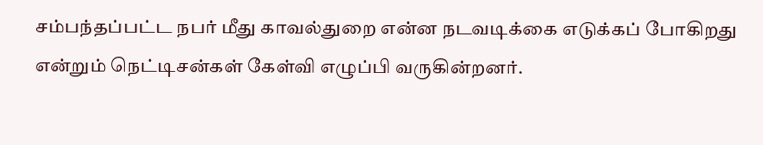சம்பந்தப்பட்ட நபர் மீது காவல்துறை என்ன நடவடிக்கை எடுக்கப் போகிறது என்றும் நெட்டிசன்கள் கேள்வி எழுப்பி வருகின்றனர்.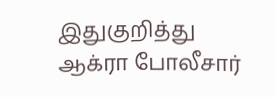இதுகுறித்து ஆக்ரா போலீசார்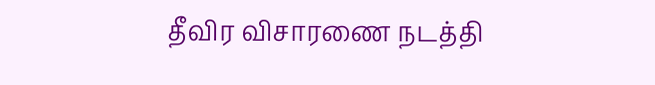தீவிர விசாரணை நடத்தி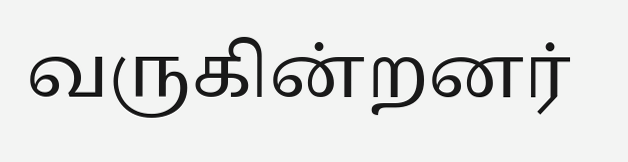வருகின்றனர்